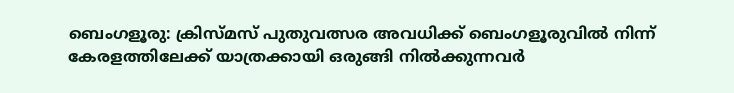ബെംഗളൂരു: ക്രിസ്മസ് പുതുവത്സര അവധിക്ക് ബെംഗളൂരുവിൽ നിന്ന് കേരളത്തിലേക്ക് യാത്രക്കായി ഒരുങ്ങി നിൽക്കുന്നവർ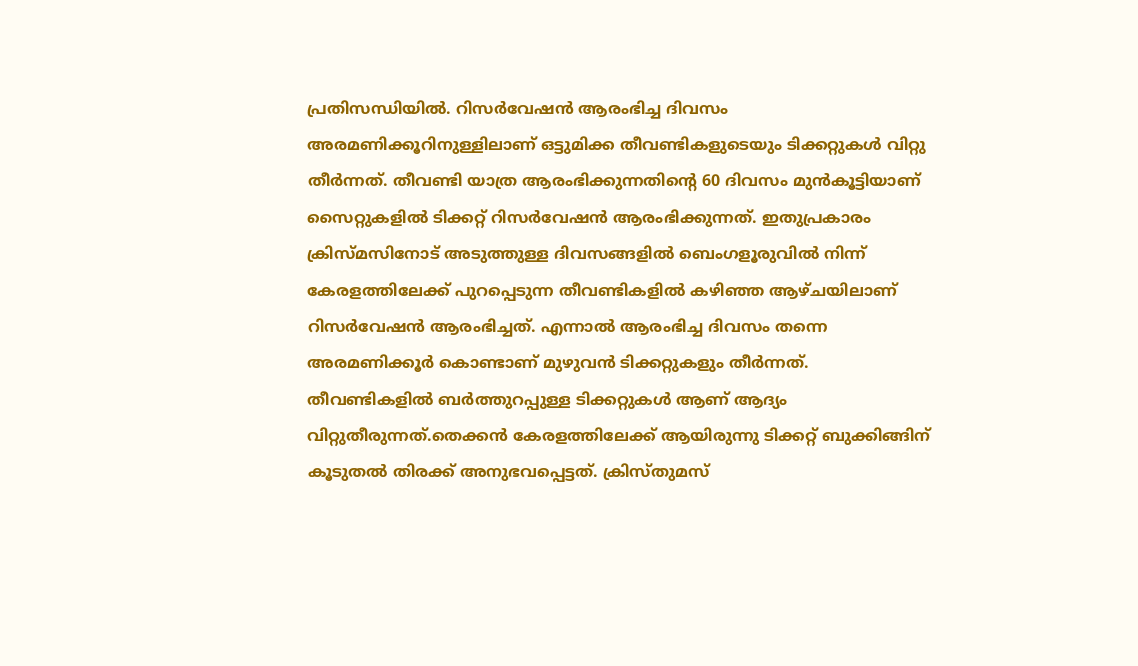പ്രതിസന്ധിയിൽ. റിസർവേഷൻ ആരംഭിച്ച ദിവസം അരമണിക്കൂറിനുള്ളിലാണ് ഒട്ടുമിക്ക തീവണ്ടികളുടെയും ടിക്കറ്റുകൾ വിറ്റു തീർന്നത്. തീവണ്ടി യാത്ര ആരംഭിക്കുന്നതിന്റെ 60 ദിവസം മുൻകൂട്ടിയാണ് സൈറ്റുകളിൽ ടിക്കറ്റ് റിസർവേഷൻ ആരംഭിക്കുന്നത്. ഇതുപ്രകാരം ക്രിസ്മസിനോട് അടുത്തുള്ള ദിവസങ്ങളിൽ ബെംഗളൂരുവിൽ നിന്ന് കേരളത്തിലേക്ക് പുറപ്പെടുന്ന തീവണ്ടികളിൽ കഴിഞ്ഞ ആഴ്ചയിലാണ് റിസർവേഷൻ ആരംഭിച്ചത്. എന്നാൽ ആരംഭിച്ച ദിവസം തന്നെ അരമണിക്കൂർ കൊണ്ടാണ് മുഴുവൻ ടിക്കറ്റുകളും തീർന്നത്.
തീവണ്ടികളിൽ ബർത്തുറപ്പുള്ള ടിക്കറ്റുകൾ ആണ് ആദ്യം വിറ്റുതീരുന്നത്.തെക്കൻ കേരളത്തിലേക്ക് ആയിരുന്നു ടിക്കറ്റ് ബുക്കിങ്ങിന് കൂടുതൽ തിരക്ക് അനുഭവപ്പെട്ടത്. ക്രിസ്തുമസ്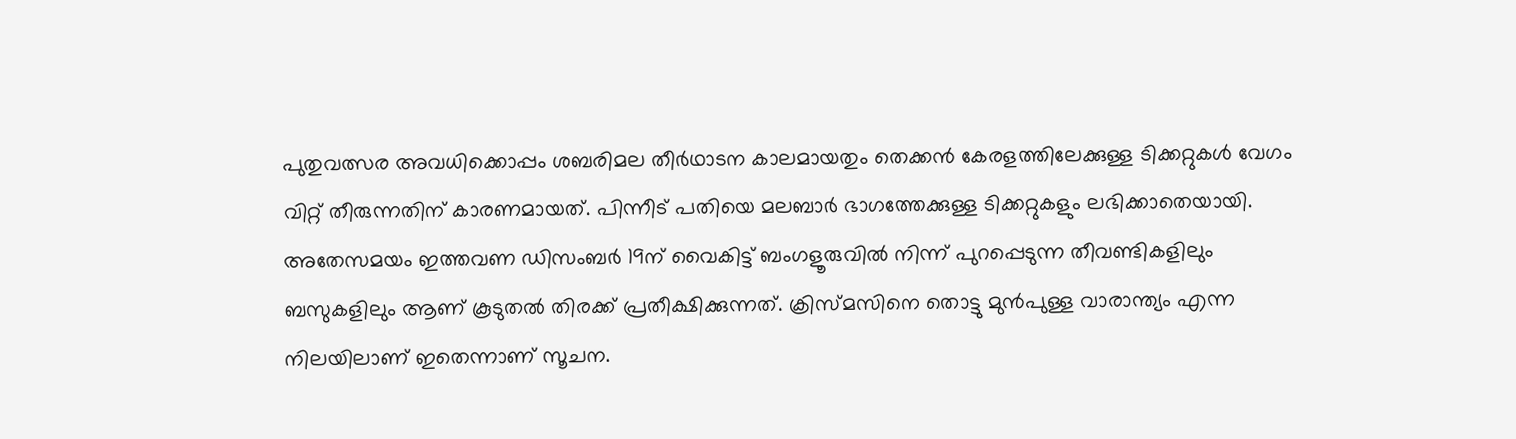പുതുവത്സര അവധിക്കൊപ്പം ശബരിമല തീർഥാടന കാലമായതും തെക്കൻ കേരളത്തിലേക്കുള്ള ടിക്കറ്റുകൾ വേഗം വിറ്റ് തീരുന്നതിന് കാരണമായത്. പിന്നീട് പതിയെ മലബാർ ഭാഗത്തേക്കുള്ള ടിക്കറ്റുകളും ലഭിക്കാതെയായി. അതേസമയം ഇത്തവണ ഡിസംബർ 19ന് വൈകിട്ട് ബംഗളൂരുവിൽ നിന്ന് പുറപ്പെടുന്ന തീവണ്ടികളിലും ബസുകളിലും ആണ് കൂടുതൽ തിരക്ക് പ്രതീക്ഷിക്കുന്നത്. ക്രിസ്മസിനെ തൊട്ടു മുൻപുള്ള വാരാന്ത്യം എന്ന നിലയിലാണ് ഇതെന്നാണ് സൂചന.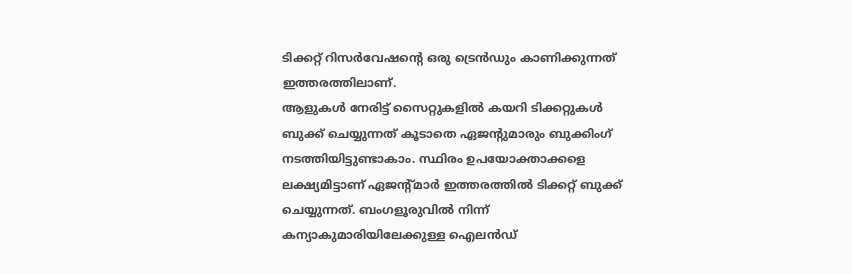ടിക്കറ്റ് റിസർവേഷന്റെ ഒരു ട്രെൻഡും കാണിക്കുന്നത് ഇത്തരത്തിലാണ്.
ആളുകൾ നേരിട്ട് സൈറ്റുകളിൽ കയറി ടിക്കറ്റുകൾ ബുക്ക് ചെയ്യുന്നത് കൂടാതെ ഏജന്റുമാരും ബുക്കിംഗ് നടത്തിയിട്ടുണ്ടാകാം. സ്ഥിരം ഉപയോക്താക്കളെ ലക്ഷ്യമിട്ടാണ് ഏജന്റ്മാർ ഇത്തരത്തിൽ ടിക്കറ്റ് ബുക്ക് ചെയ്യുന്നത്. ബംഗളൂരുവിൽ നിന്ന് കന്യാകുമാരിയിലേക്കുള്ള ഐലൻഡ്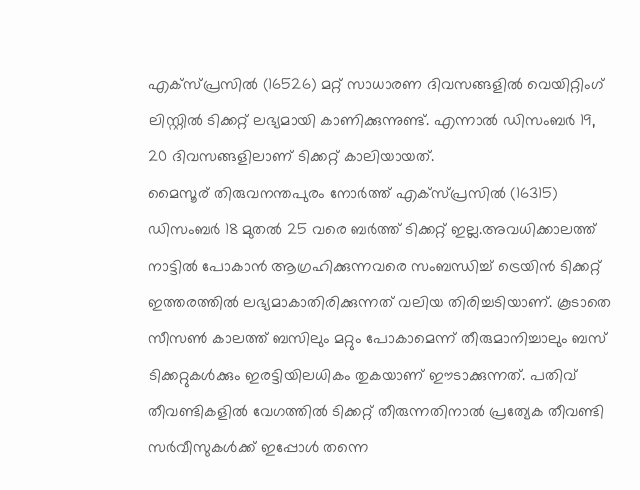എക്സ്പ്രസിൽ (16526) മറ്റ് സാധാരണ ദിവസങ്ങളിൽ വെയിറ്റിംഗ് ലിസ്റ്റിൽ ടിക്കറ്റ് ലഭ്യമായി കാണിക്കുന്നുണ്ട്. എന്നാൽ ഡിസംബർ 19, 20 ദിവസങ്ങളിലാണ് ടിക്കറ്റ് കാലിയായത്.
മൈസൂര് തിരുവനന്തപുരം നോർത്ത് എക്സ്പ്രസിൽ (16315) ഡിസംബർ 18 മുതൽ 25 വരെ ബർത്ത് ടിക്കറ്റ് ഇല്ല.അവധിക്കാലത്ത് നാട്ടിൽ പോകാൻ ആഗ്രഹിക്കുന്നവരെ സംബന്ധിച്ച് ട്രെയിൻ ടിക്കറ്റ് ഇത്തരത്തിൽ ലഭ്യമാകാതിരിക്കുന്നത് വലിയ തിരിച്ചടിയാണ്. കൂടാതെ സീസൺ കാലത്ത് ബസിലും മറ്റും പോകാമെന്ന് തീരുമാനിച്ചാലും ബസ് ടിക്കറ്റുകൾക്കും ഇരട്ടിയിലധികം തുകയാണ് ഈടാക്കുന്നത്. പതിവ് തീവണ്ടികളിൽ വേഗത്തിൽ ടിക്കറ്റ് തീരുന്നതിനാൽ പ്രത്യേക തീവണ്ടി സർവീസുകൾക്ക് ഇപ്പോൾ തന്നെ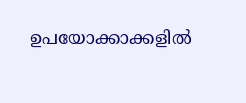ഉപയോക്കാക്കളിൽ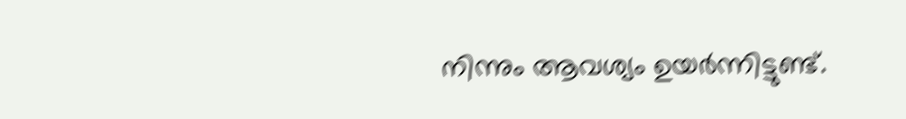നിന്നും ആവശ്യം ഉയർന്നിട്ടുണ്ട്.